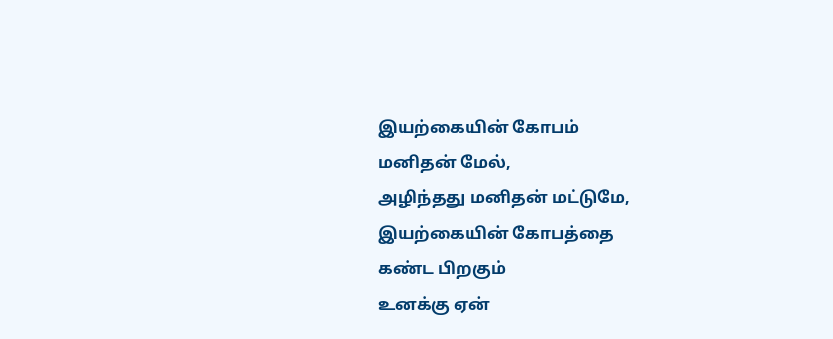இயற்கையின் கோபம்
மனிதன் மேல்,
அழிந்தது மனிதன் மட்டுமே,
இயற்கையின் கோபத்தை
கண்ட பிறகும்
உனக்கு ஏன்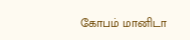கோபம் மானிடா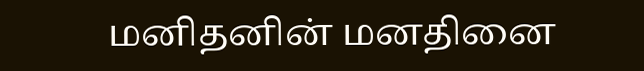மனிதனின் மனதினை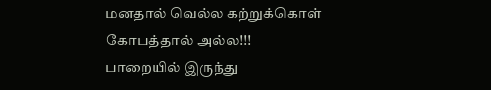மனதால் வெல்ல கற்றுக்கொள்
கோபத்தால் அல்ல!!!
பாறையில் இருந்து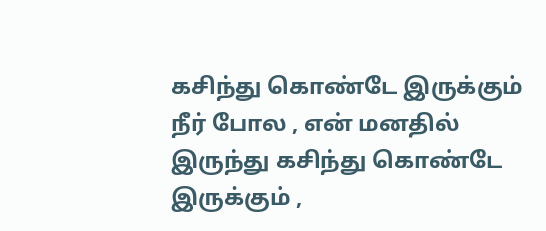கசிந்து கொண்டே இருக்கும் நீர் போல , என் மனதில் இருந்து கசிந்து கொண்டே இருக்கும் ,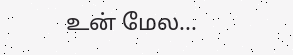உன் மேல...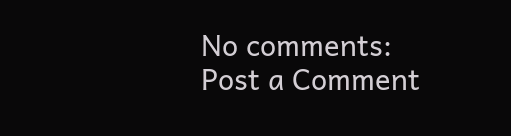No comments:
Post a Comment